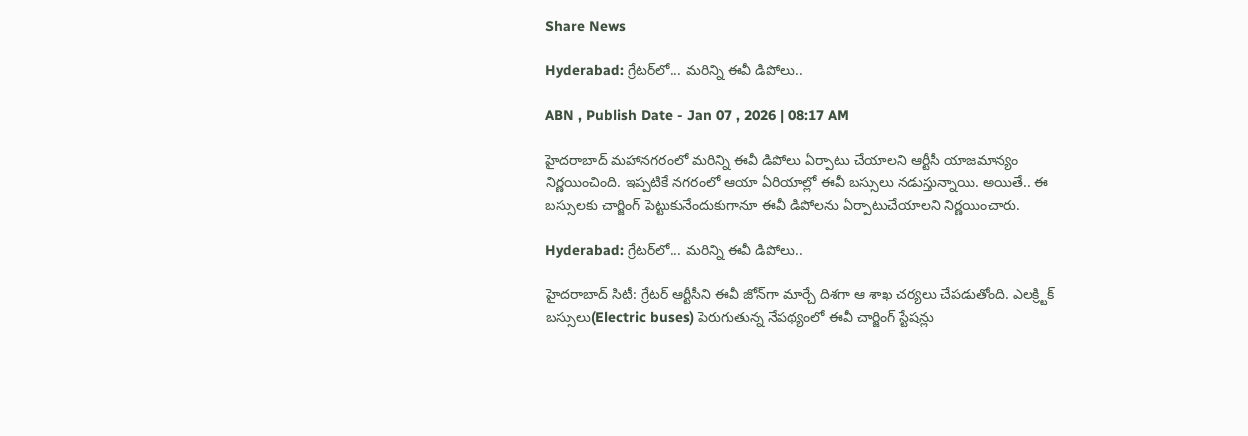Share News

Hyderabad: గ్రేటర్‌లో... మరిన్ని ఈవీ డిపోలు..

ABN , Publish Date - Jan 07 , 2026 | 08:17 AM

హైదరాబాద్ మహానగరంలో మరిన్ని ఈవీ డిపోలు ఏర్పాటు చేయాలని ఆర్టీసీ యాజమాన్యం నిర్ణయించింది. ఇప్పటికే నగరంలో ఆయా ఏరియాల్లో ఈవీ బస్సులు నడుస్తున్నాయి. అయితే.. ఈ బస్సులకు చార్జింగ్ పెట్టుకునేందుకుగానూ ఈవీ డిపోలను ఏర్పాటుచేయాలని నిర్ణయించారు.

Hyderabad: గ్రేటర్‌లో... మరిన్ని ఈవీ డిపోలు..

హైదరాబాద్‌ సిటీ: గ్రేటర్‌ ఆర్టీసీని ఈవీ జోన్‌గా మార్చే దిశగా ఆ శాఖ చర్యలు చేపడుతోంది. ఎలక్ర్టిక్‌ బస్సులు(Electric buses) పెరుగుతున్న నేపథ్యంలో ఈవీ చార్జింగ్‌ స్టేషన్లు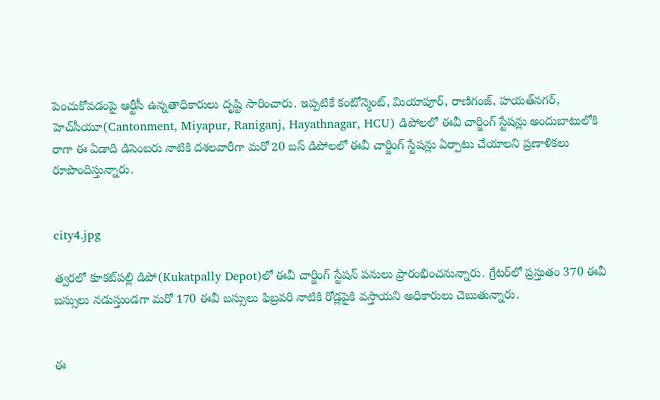పెంచుకోవడంపై ఆర్టీసీ ఉన్నతాధికారులు దృష్టి సారించారు. ఇప్పటికే కంటోన్మెంట్‌, మియాపూర్‌, రాణిగంజ్‌, హయత్‌నగర్‌, హెచ్‌సీయూ(Cantonment, Miyapur, Raniganj, Hayathnagar, HCU) డిపోలలో ఈవీ చార్జింగ్‌ స్టేషన్లు అందుబాటులోకి రాగా ఈ ఏడాది డిసెంబరు నాటికి దశలవారీగా మరో 20 బస్‌ డిపోలలో ఈవీ చార్జింగ్‌ స్టేషన్లు ఏర్పాటు చేయాలని ప్రణాళికలు రూపొందిస్తున్నారు.


city4.jpg

త్వరలో కూకట్‌పల్లి డిపో(Kukatpally Depot)లో ఈవీ చార్జింగ్‌ స్టేషన్‌ పనులు ప్రారంభించనున్నారు. గ్రేటర్‌లో ప్రస్తుతం 370 ఈవీ బస్సులు నడుస్తుండగా మరో 170 ఈవీ బస్సులు ఫిబ్రవరి నాటికి రోడ్లపైకి వస్తాయని అధికారులు చెబుతున్నారు.


ఈ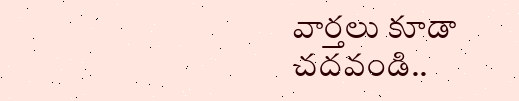వార్తలు కూడా చదవండి..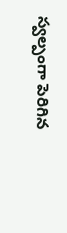స్వల్పంగా పెరిగిన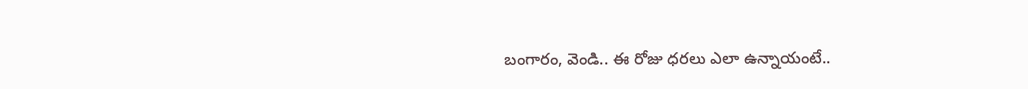బంగారం, వెండి.. ఈ రోజు ధరలు ఎలా ఉన్నాయంటే..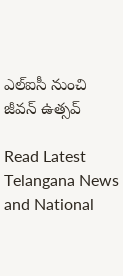ఎల్‌ఐసీ నుంచి జీవన్‌ ఉత్సవ్‌

Read Latest Telangana News and National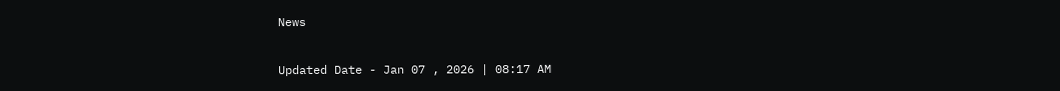News

Updated Date - Jan 07 , 2026 | 08:17 AM